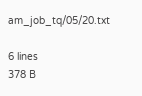am_job_tq/05/20.txt

6 lines
378 B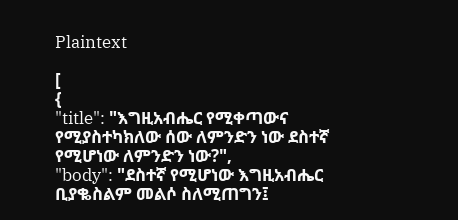Plaintext

[
{
"title": "እግዚአብሔር የሚቀጣውና የሚያስተካክለው ሰው ለምንድን ነው ደስተኛ የሚሆነው ለምንድን ነው?",
"body": "ደስተኛ የሚሆነው እግዚአብሔር ቢያቈስልም መልሶ ስለሚጠግን፤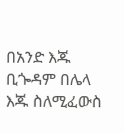በአንድ እጁ ቢጐዳም በሌላ እጁ ስለሚፈውስ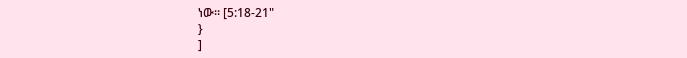ነው። [5:18-21"
}
]